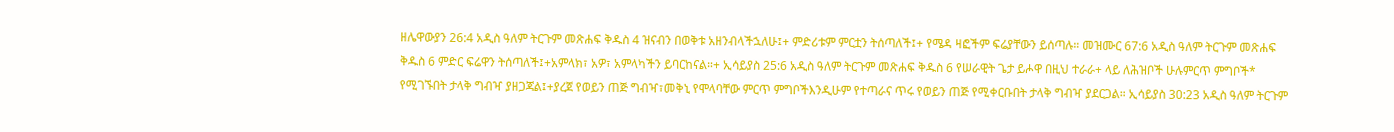ዘሌዋውያን 26:4 አዲስ ዓለም ትርጉም መጽሐፍ ቅዱስ 4 ዝናብን በወቅቱ አዘንብላችኋለሁ፤+ ምድሪቱም ምርቷን ትሰጣለች፤+ የሜዳ ዛፎችም ፍሬያቸውን ይሰጣሉ። መዝሙር 67:6 አዲስ ዓለም ትርጉም መጽሐፍ ቅዱስ 6 ምድር ፍሬዋን ትሰጣለች፤+አምላክ፣ አዎ፣ አምላካችን ይባርከናል።+ ኢሳይያስ 25:6 አዲስ ዓለም ትርጉም መጽሐፍ ቅዱስ 6 የሠራዊት ጌታ ይሖዋ በዚህ ተራራ+ ላይ ለሕዝቦች ሁሉምርጥ ምግቦች* የሚገኙበት ታላቅ ግብዣ ያዘጋጃል፤+ያረጀ የወይን ጠጅ ግብዣ፣መቅኒ የሞላባቸው ምርጥ ምግቦችእንዲሁም የተጣራና ጥሩ የወይን ጠጅ የሚቀርቡበት ታላቅ ግብዣ ያደርጋል። ኢሳይያስ 30:23 አዲስ ዓለም ትርጉም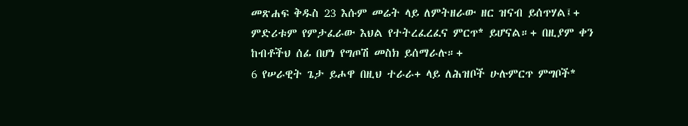መጽሐፍ ቅዱስ 23 እሱም መሬት ላይ ለምትዘራው ዘር ዝናብ ይሰጥሃል፤+ ምድሪቱም የምታፈራው እህል የተትረፈረፈና ምርጥ* ይሆናል።+ በዚያም ቀን ከብቶችህ ሰፊ በሆነ የግጦሽ መስክ ይሰማራሉ።+
6 የሠራዊት ጌታ ይሖዋ በዚህ ተራራ+ ላይ ለሕዝቦች ሁሉምርጥ ምግቦች*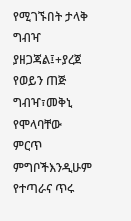የሚገኙበት ታላቅ ግብዣ ያዘጋጃል፤+ያረጀ የወይን ጠጅ ግብዣ፣መቅኒ የሞላባቸው ምርጥ ምግቦችእንዲሁም የተጣራና ጥሩ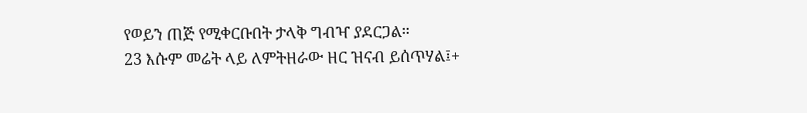የወይን ጠጅ የሚቀርቡበት ታላቅ ግብዣ ያደርጋል።
23 እሱም መሬት ላይ ለምትዘራው ዘር ዝናብ ይሰጥሃል፤+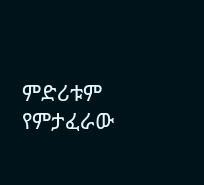ምድሪቱም የምታፈራው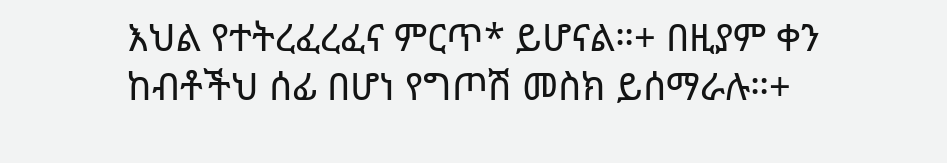እህል የተትረፈረፈና ምርጥ* ይሆናል።+ በዚያም ቀን ከብቶችህ ሰፊ በሆነ የግጦሽ መስክ ይሰማራሉ።+